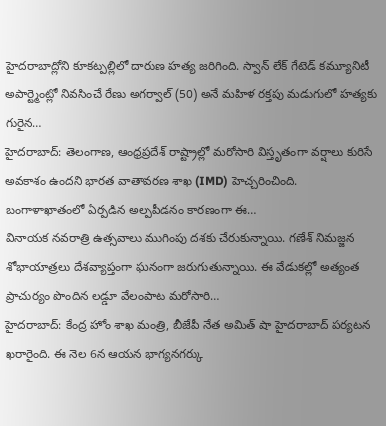హైదరాబాద్లోని కూకట్పల్లిలో దారుణ హత్య జరిగింది. స్వాన్ లేక్ గేటెడ్ కమ్యూనిటీ అపార్ట్మెంట్లో నివసించే రేణు అగర్వాల్ (50) అనే మహిళ రక్తపు మడుగులో హత్యకు గురైన…
హైదరాబాద్: తెలంగాణ, ఆంధ్రప్రదేశ్ రాష్ట్రాల్లో మరోసారి విస్తృతంగా వర్షాలు కురిసే అవకాశం ఉందని భారత వాతావరణ శాఖ (IMD) హెచ్చరించింది. బంగాళాఖాతంలో ఏర్పడిన అల్పపీడనం కారణంగా ఈ…
వినాయక నవరాత్రి ఉత్సవాలు ముగింపు దశకు చేరుకున్నాయి. గణేశ్ నిమజ్జన శోభాయాత్రలు దేశవ్యాప్తంగా ఘనంగా జరుగుతున్నాయి. ఈ వేడుకల్లో అత్యంత ప్రాచుర్యం పొందిన లడ్డూ వేలంపాట మరోసారి…
హైదరాబాద్: కేంద్ర హోం శాఖ మంత్రి, బీజేపీ నేత అమిత్ షా హైదరాబాద్ పర్యటన ఖరారైంది. ఈ నెల 6న ఆయన భాగ్యనగర్కు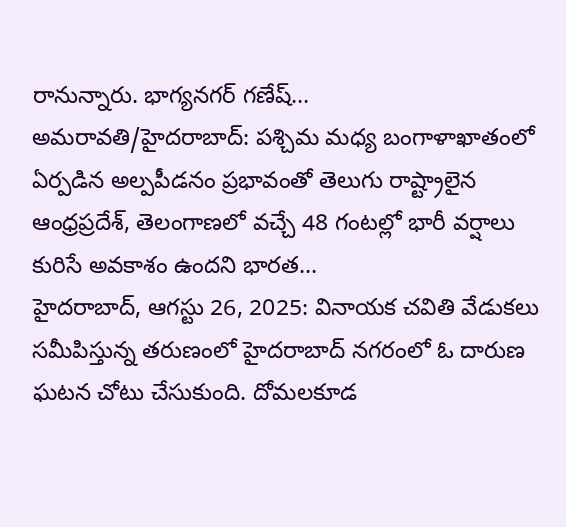రానున్నారు. భాగ్యనగర్ గణేష్…
అమరావతి/హైదరాబాద్: పశ్చిమ మధ్య బంగాళాఖాతంలో ఏర్పడిన అల్పపీడనం ప్రభావంతో తెలుగు రాష్ట్రాలైన ఆంధ్రప్రదేశ్, తెలంగాణలో వచ్చే 48 గంటల్లో భారీ వర్షాలు కురిసే అవకాశం ఉందని భారత…
హైదరాబాద్, ఆగస్టు 26, 2025: వినాయక చవితి వేడుకలు సమీపిస్తున్న తరుణంలో హైదరాబాద్ నగరంలో ఓ దారుణ ఘటన చోటు చేసుకుంది. దోమలకూడ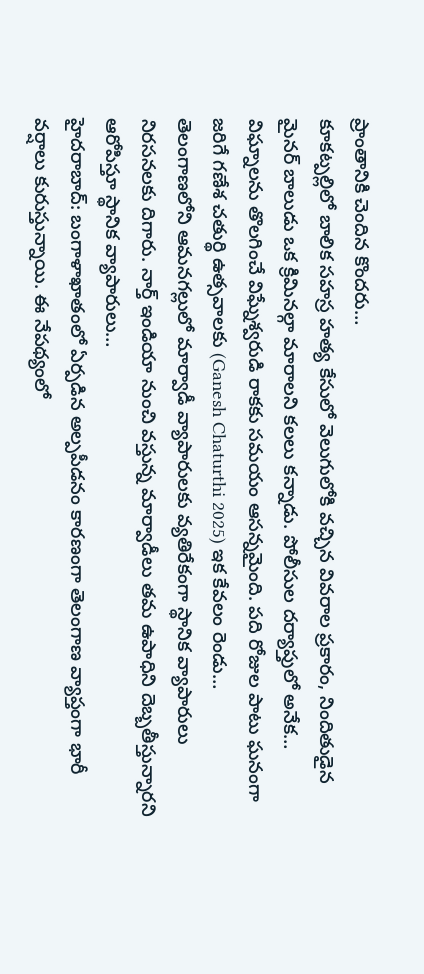ప్రాంతానికి చెందిన కొందరు…
కూకట్పల్లిలో బాలిక సహస్ర హత్య కేసులో వెలుగులోకి వచ్చిన వివరాల ప్రకారం, నిందితుడైన మైనర్ బాలుడు ఒక క్రిమినల్గా మారాలని కలలు కన్నాడు. పోలీసుల దర్యాప్తులో అనేక…
విఘ్నాలను తొలగించే విఘ్నేశ్వరుడి రాకకు సమయం ఆసన్నమైంది. పది రోజుల పాటు ఘనంగా జరిగే గణేశ చతుర్థి ఉత్సవాలకు (Ganesh Chaturthi 2025) ఇక కేవలం రెండు…
తెలంగాణలోని ఆమనగల్లులో మార్వాడీ వ్యాపారులకు వ్యతిరేకంగా స్థానిక వ్యాపారులు నిరసనలకు దిగారు. నార్త్ ఇండియా నుంచి వస్తున్న మార్వాడీలు తమ ఉపాధిని దెబ్బతీస్తున్నారని ఆరోపిస్తూ స్థానిక వ్యాపారులు…
హైదరాబాద్: బంగాళాఖాతంలో ఏర్పడిన అల్పపీడనం కారణంగా తెలంగాణ వ్యాప్తంగా భారీ వర్షాలు కురుస్తున్నాయి. ఈ నేపథ్యంలో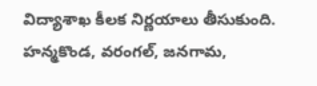విద్యాశాఖ కీలక నిర్ణయాలు తీసుకుంది. హన్మకొండ, వరంగల్, జనగామ,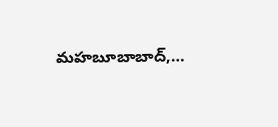మహబూబాబాద్,…